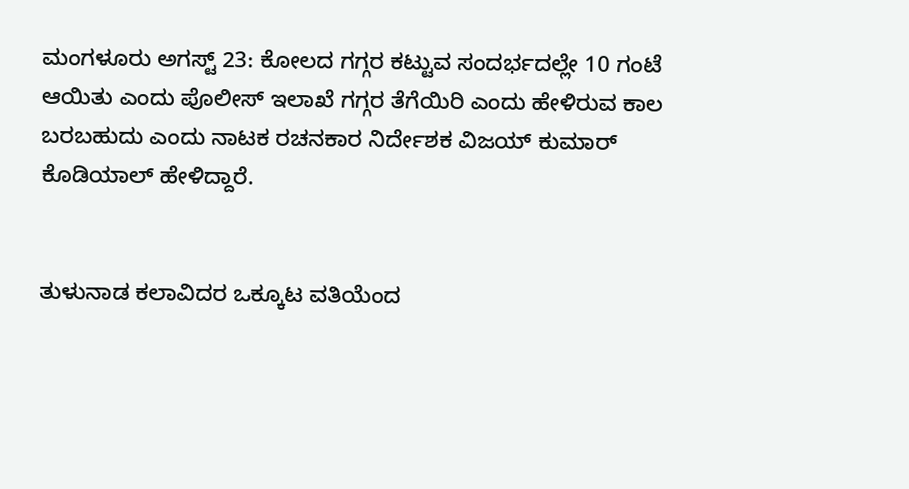ಮಂಗಳೂರು ಅಗಸ್ಟ್ 23: ಕೋಲದ ಗಗ್ಗರ ಕಟ್ಟುವ ಸಂದರ್ಭದಲ್ಲೇ 10 ಗಂಟೆ ಆಯಿತು ಎಂದು ಪೊಲೀಸ್ ಇಲಾಖೆ ಗಗ್ಗರ ತೆಗೆಯಿರಿ ಎಂದು ಹೇಳಿರುವ ಕಾಲ ಬರಬಹುದು ಎಂದು ನಾಟಕ ರಚನಕಾರ ನಿರ್ದೇಶಕ ವಿಜಯ್ ಕುಮಾರ್ ಕೊಡಿಯಾಲ್ ಹೇಳಿದ್ದಾರೆ.


ತುಳುನಾಡ ಕಲಾವಿದರ ಒಕ್ಕೂಟ ವತಿಯೆಂದ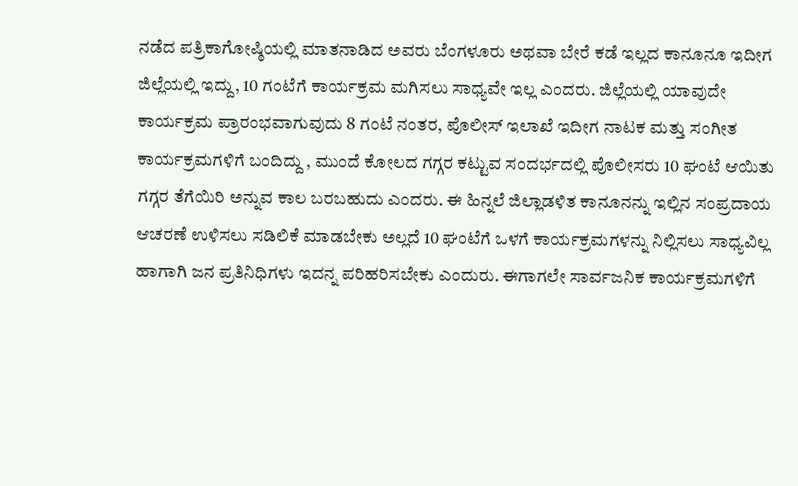ನಡೆದ ಪತ್ರಿಕಾಗೋಷ್ಠಿಯಲ್ಲಿ ಮಾತನಾಡಿದ ಅವರು ಬೆಂಗಳೂರು ಅಥವಾ ಬೇರೆ ಕಡೆ ಇಲ್ಲದ ಕಾನೂನೂ ಇದೀಗ ಜಿಲ್ಲೆಯಲ್ಲಿ ಇದ್ದು, 10 ಗಂಟೆಗೆ ಕಾರ್ಯಕ್ರಮ ಮಗಿಸಲು ಸಾಧ್ಯವೇ ಇಲ್ಲ ಎಂದರು. ಜಿಲ್ಲೆಯಲ್ಲಿ ಯಾವುದೇ ಕಾರ್ಯಕ್ರಮ ಪ್ರಾರಂಭವಾಗುವುದು 8 ಗಂಟೆ ನಂತರ, ಪೊಲೀಸ್ ಇಲಾಖೆ ಇದೀಗ ನಾಟಕ ಮತ್ತು ಸಂಗೀತ ಕಾರ್ಯಕ್ರಮಗಳಿಗೆ ಬಂದಿದ್ದು , ಮುಂದೆ ಕೋಲದ ಗಗ್ಗರ ಕಟ್ಟುವ ಸಂದರ್ಭದಲ್ಲಿ ಪೊಲೀಸರು 10 ಘಂಟೆ ಆಯಿತು ಗಗ್ಗರ ತೆಗೆಯಿರಿ ಅನ್ನುವ ಕಾಲ ಬರಬಹುದು ಎಂದರು. ಈ ಹಿನ್ನಲೆ ಜಿಲ್ಲಾಡಳಿತ ಕಾನೂನನ್ನು ಇಲ್ಲಿನ ಸಂಪ್ರದಾಯ ಆಚರಣೆ ಉಳಿಸಲು ಸಡಿಲಿಕೆ ಮಾಡಬೇಕು ಅಲ್ಲದೆ 10 ಘಂಟೆಗೆ ಒಳಗೆ ಕಾರ್ಯಕ್ರಮಗಳನ್ನು ನಿಲ್ಲಿಸಲು ಸಾಧ್ಯವಿಲ್ಲ ಹಾಗಾಗಿ ಜನ ಪ್ರತಿನಿಧಿಗಳು ಇದನ್ನ ಪರಿಹರಿಸಬೇಕು ಎಂದುರು. ಈಗಾಗಲೇ ಸಾರ್ವಜನಿಕ ಕಾರ್ಯಕ್ರಮಗಳಿಗೆ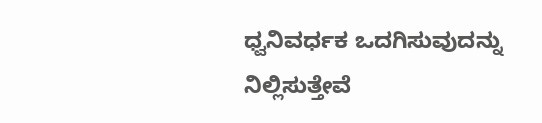ಧ್ವನಿವರ್ಧಕ ಒದಗಿಸುವುದನ್ನು ನಿಲ್ಲಿಸುತ್ತೇವೆ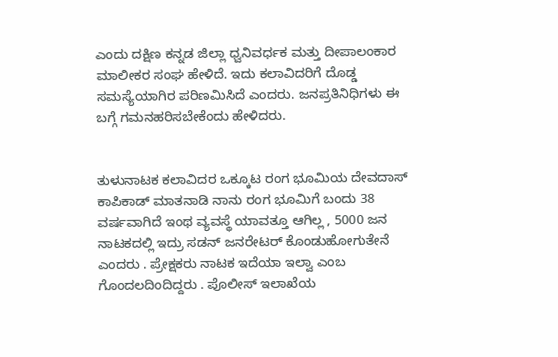ಎಂದು ದಕ್ಷಿಣ ಕನ್ನಡ ಜಿಲ್ಲಾ ಧ್ವನಿವರ್ಧಕ ಮತ್ತು ದೀಪಾಲಂಕಾರ ಮಾಲೀಕರ ಸಂಘ ಹೇಳಿದೆ. ಇದು ಕಲಾವಿದರಿಗೆ ದೊಡ್ಡ ಸಮಸ್ಯೆಯಾಗಿರ ಪರಿಣಮಿಸಿದೆ ಎಂದರು. ಜನಪ್ರತಿನಿಧಿಗಳು ಈ ಬಗ್ಗೆ ಗಮನಹರಿಸಬೇಕೆಂದು ಹೇಳಿದರು.


ತುಳುನಾಟಕ ಕಲಾವಿದರ ಒಕ್ಕೂಟ ರಂಗ ಭೂಮಿಯ ದೇವದಾಸ್ ಕಾಪಿಕಾಡ್ ಮಾತನಾಡಿ ನಾನು ರಂಗ ಭೂಮಿಗೆ ಬಂದು 38 ವರ್ಷವಾಗಿದೆ ಇಂಥ ವ್ಯವಸ್ಥೆ ಯಾವತ್ತೂ ಆಗಿಲ್ಲ , 5000 ಜನ ನಾಟಕದಲ್ಲಿ ಇದ್ರು ಸಡನ್ ಜನರೇಟರ್ ಕೊಂಡುಹೋಗುತೇನೆ ಎಂದರು . ಪ್ರೇಕ್ಷಕರು ನಾಟಕ ಇದೆಯಾ ಇಲ್ವಾ ಎಂಬ ಗೊಂದಲದಿಂದಿದ್ದರು . ಪೊಲೀಸ್ ಇಲಾಖೆಯ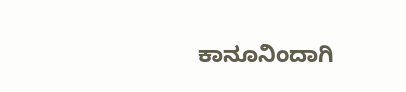ಕಾನೂನಿಂದಾಗಿ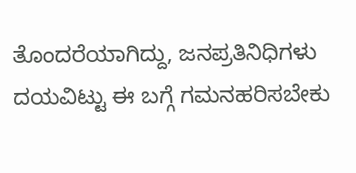ತೊಂದರೆಯಾಗಿದ್ದು, ಜನಪ್ರತಿನಿಧಿಗಳು ದಯವಿಟ್ಟು ಈ ಬಗ್ಗೆ ಗಮನಹರಿಸಬೇಕು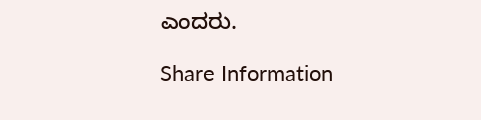ಎಂದರು.

Share Information